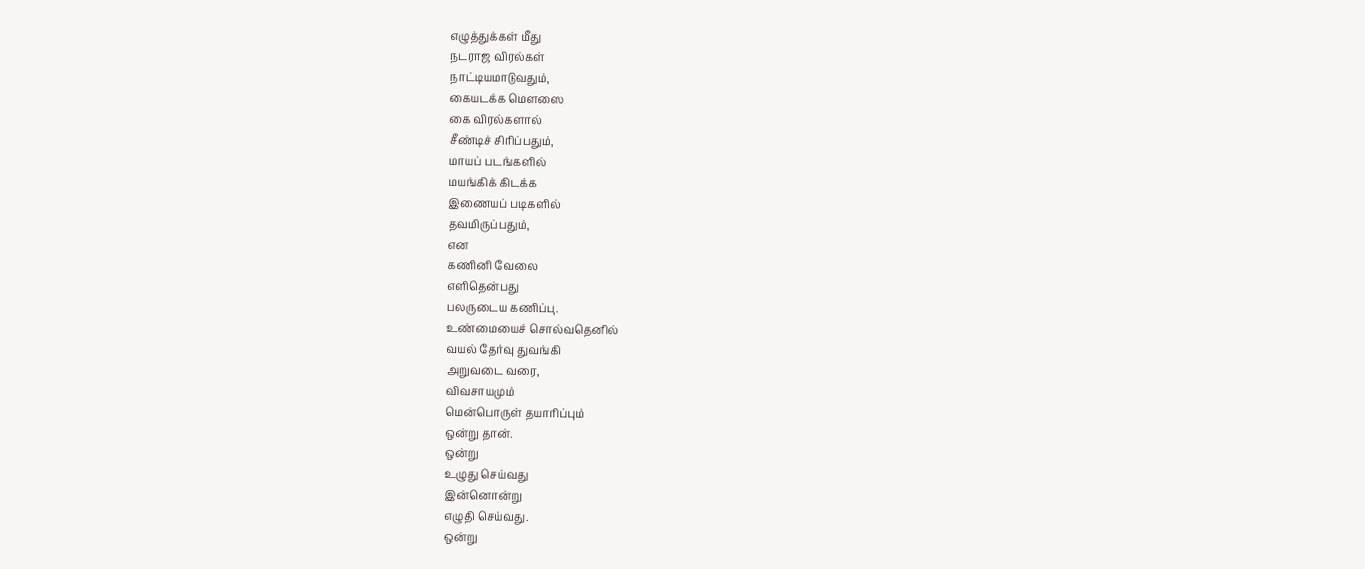எழுத்துக்கள் மீது
நடராஜ விரல்கள்
நாட்டியமாடுவதும்,
கையடக்க மெளஸை
கை விரல்களால்
சீண்டிச் சிரிப்பதும்,
மாயப் படங்களில்
மயங்கிக் கிடக்க
இணையப் படிகளில்
தவமிருப்பதும்,
என
கணினி வேலை
எளிதென்பது
பலருடைய கணிப்பு.
உண்மையைச் சொல்வதெனில்
வயல் தேர்வு துவங்கி
அறுவடை வரை,
விவசாயமும்
மென்பொருள் தயாரிப்பும்
ஒன்று தான்.
ஒன்று
உழுது செய்வது
இன்னொன்று
எழுதி செய்வது.
ஒன்று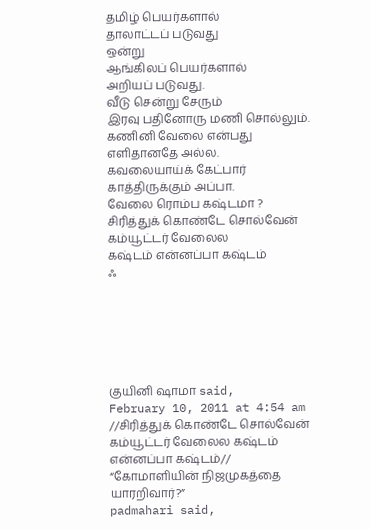தமிழ் பெயர்களால்
தாலாட்டப் படுவது
ஒன்று
ஆங்கிலப் பெயர்களால்
அறியப் படுவது.
வீடு சென்று சேரும்
இரவு பதினோரு மணி சொல்லும்.
கணினி வேலை என்பது
எளிதானதே அல்ல.
கவலையாய்க் கேட்பார்
காத்திருக்கும் அப்பா.
வேலை ரொம்ப கஷ்டமா ?
சிரித்துக் கொண்டே சொல்வேன்
கம்யூட்டர் வேலைல
கஷ்டம் என்னப்பா கஷ்டம்
ஃ






குயினி ஷாமா said,
February 10, 2011 at 4:54 am
//சிரித்துக் கொண்டே சொல்வேன்
கம்யூட்டர் வேலைல கஷ்டம் என்னப்பா கஷ்டம்//
“கோமாளியின் நிஜமுகத்தை யாரறிவார்?”
padmahari said,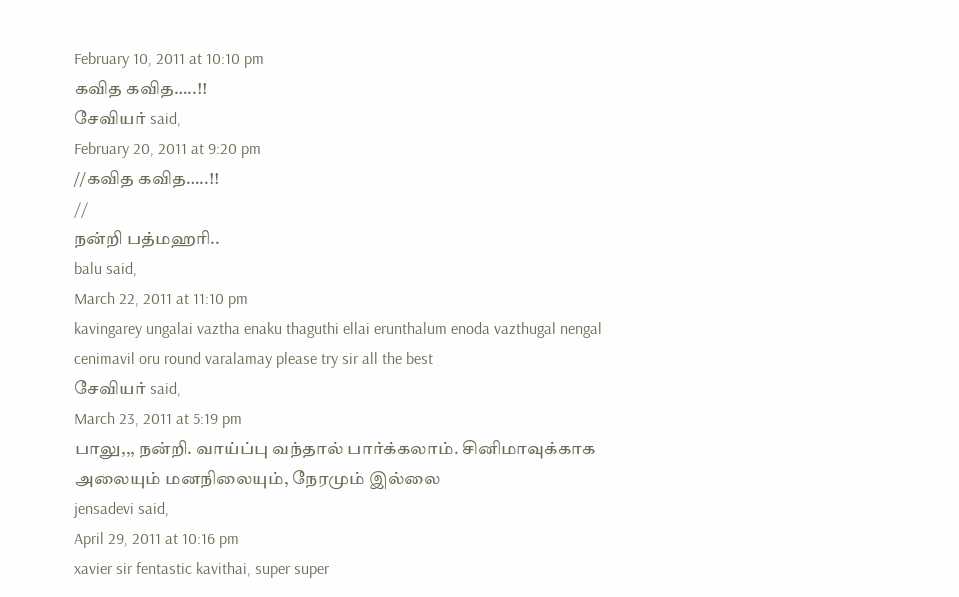February 10, 2011 at 10:10 pm
கவித கவித…..!!
சேவியர் said,
February 20, 2011 at 9:20 pm
//கவித கவித…..!!
//
நன்றி பத்மஹரி..
balu said,
March 22, 2011 at 11:10 pm
kavingarey ungalai vaztha enaku thaguthi ellai erunthalum enoda vazthugal nengal cenimavil oru round varalamay please try sir all the best
சேவியர் said,
March 23, 2011 at 5:19 pm
பாலு,,, நன்றி. வாய்ப்பு வந்தால் பார்க்கலாம். சினிமாவுக்காக அலையும் மனநிலையும், நேரமும் இல்லை
jensadevi said,
April 29, 2011 at 10:16 pm
xavier sir fentastic kavithai, super super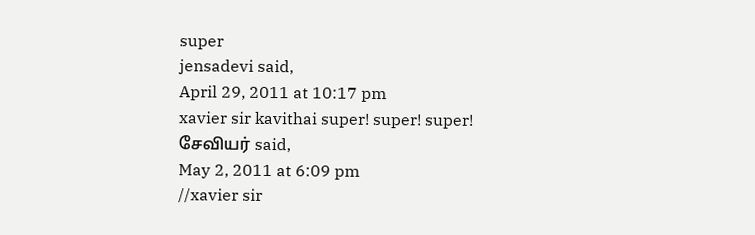super
jensadevi said,
April 29, 2011 at 10:17 pm
xavier sir kavithai super! super! super!
சேவியர் said,
May 2, 2011 at 6:09 pm
//xavier sir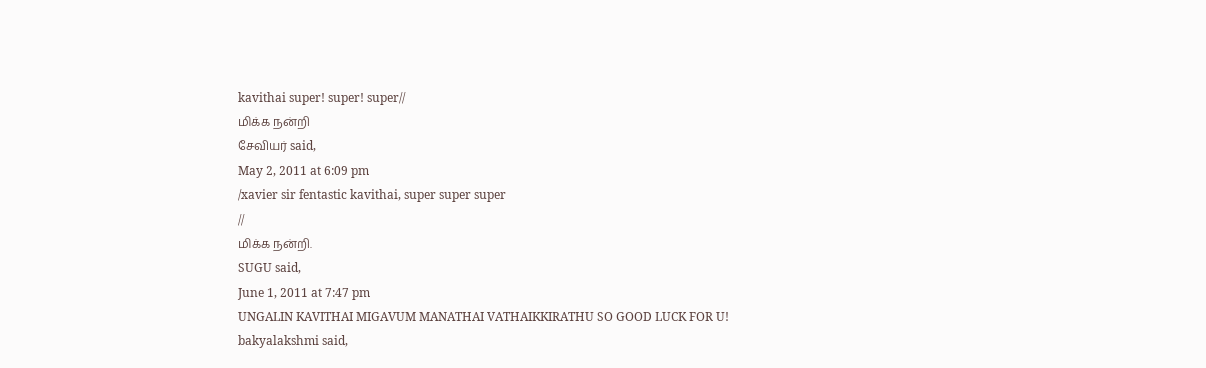kavithai super! super! super//
மிக்க நன்றி
சேவியர் said,
May 2, 2011 at 6:09 pm
/xavier sir fentastic kavithai, super super super
//
மிக்க நன்றி.
SUGU said,
June 1, 2011 at 7:47 pm
UNGALIN KAVITHAI MIGAVUM MANATHAI VATHAIKKIRATHU SO GOOD LUCK FOR U!
bakyalakshmi said,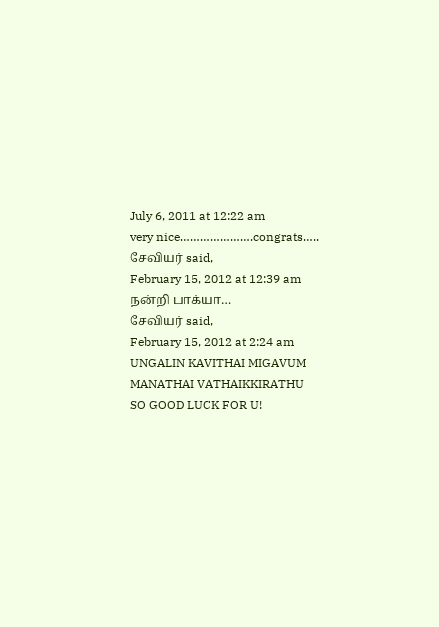July 6, 2011 at 12:22 am
very nice………………….congrats…..
சேவியர் said,
February 15, 2012 at 12:39 am
நன்றி பாக்யா…
சேவியர் said,
February 15, 2012 at 2:24 am
UNGALIN KAVITHAI MIGAVUM MANATHAI VATHAIKKIRATHU SO GOOD LUCK FOR U!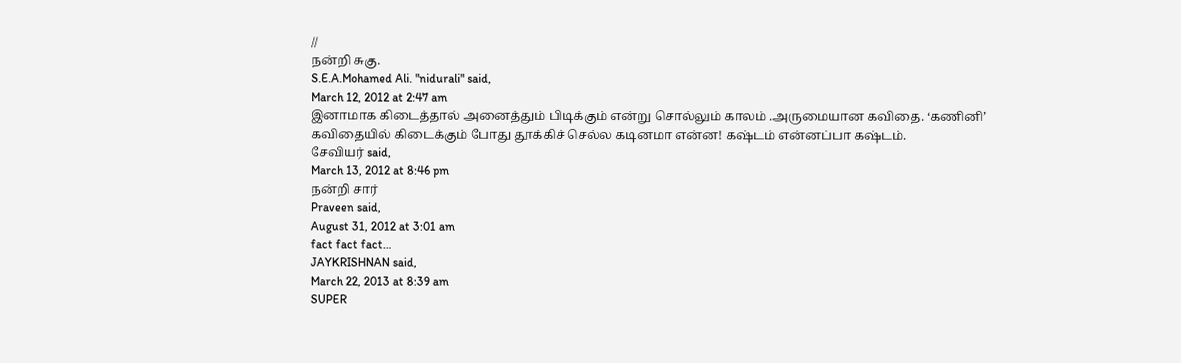//
நன்றி சுகு.
S.E.A.Mohamed Ali. "nidurali" said,
March 12, 2012 at 2:47 am
இனாமாக கிடைத்தால் அனைத்தும் பிடிக்கும் என்று சொல்லும் காலம் .அருமையான கவிதை. ‘கணினி’ கவிதையில் கிடைக்கும் போது தூக்கிச் செல்ல கடினமா என்ன! கஷ்டம் என்னப்பா கஷ்டம்.
சேவியர் said,
March 13, 2012 at 8:46 pm
நன்றி சார்
Praveen said,
August 31, 2012 at 3:01 am
fact fact fact…
JAYKRISHNAN said,
March 22, 2013 at 8:39 am
SUPER